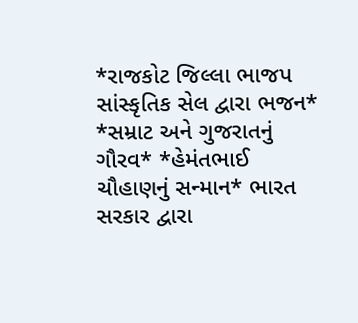*રાજકોટ જિલ્લા ભાજપ સાંસ્કૃતિક સેલ દ્વારા ભજન* *સમ્રાટ અને ગુજરાતનું ગૌરવ* *હેમંતભાઈ ચૌહાણનું સન્માન* ભારત સરકાર દ્વારા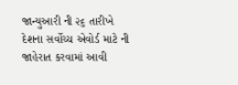જાન્યુઆરી ની ૨૬ તારીખે દેશના સર્વોચ્ચ એવોર્ડ માટે ની જાહેરાત કરવામાં આવી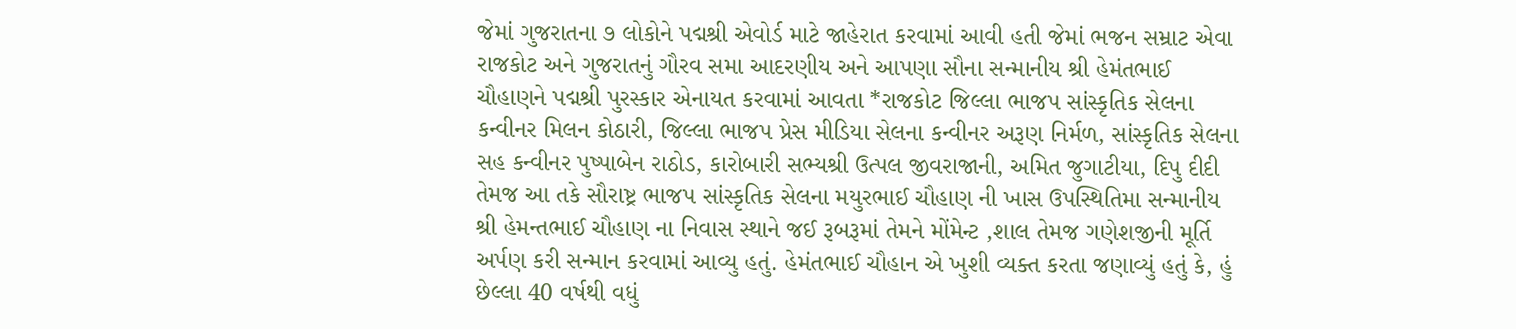જેમાં ગુજરાતના ૭ લોકોને પદ્મશ્રી એવોર્ડ માટે જાહેરાત કરવામાં આવી હતી જેમાં ભજન સમ્રાટ એવા રાજકોટ અને ગુજરાતનું ગૌરવ સમા આદરણીય અને આપણા સૌના સન્માનીય શ્રી હેમંતભાઈ ચૌહાણને પદ્મશ્રી પુરસ્કાર એનાયત કરવામાં આવતા *રાજકોટ જિલ્લા ભાજપ સાંસ્કૃતિક સેલના કન્વીનર મિલન કોઠારી, જિલ્લા ભાજપ પ્રેસ મીડિયા સેલના કન્વીનર અરૂણ નિર્મળ, સાંસ્કૃતિક સેલના સહ કન્વીનર પુષ્પાબેન રાઠોડ, કારોબારી સભ્યશ્રી ઉત્પલ જીવરાજાની, અમિત જુગાટીયા, દિપુ દીદી તેમજ આ તકે સૌરાષ્ટ્ર ભાજપ સાંસ્કૃતિક સેલના મયુરભાઈ ચૌહાણ ની ખાસ ઉપસ્થિતિમા સન્માનીય શ્રી હેમન્તભાઈ ચૌહાણ ના નિવાસ સ્થાને જઈ રૂબરૂમાં તેમને મોંમેન્ટ ,શાલ તેમજ ગણેશજીની મૂર્તિ અર્પણ કરી સન્માન કરવામાં આવ્યુ હતું. હેમંતભાઈ ચૌહાન એ ખુશી વ્યક્ત કરતા જણાવ્યું હતું કે, હું છેલ્લા 40 વર્ષથી વધું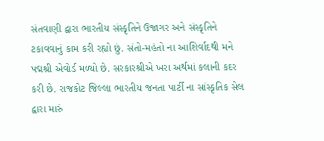સંતવાણી દ્વારા ભારતીય સંસ્કૃતિને ઉજાગર અને સંસ્કૃતિને ટકાવવાનું કામ કરી રહ્યો છું. સંતો-મહંતો ના આશિર્વાદથી મને પદ્મશ્રી એવોર્ડ મળ્યો છે. સરકારશ્રીએ ખરા અર્થમાં કલાની કદર કરી છે. રાજકોટ જિલ્લા ભારતીય જનતા પાર્ટી ના સાંસ્કૃતિક સેલ દ્વારા મારું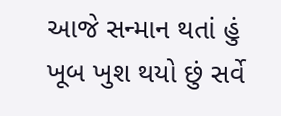આજે સન્માન થતાં હું ખૂબ ખુશ થયો છું સર્વે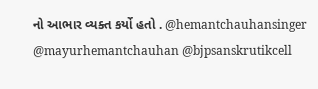નો આભાર વ્યક્ત કર્યો હતો . @hemantchauhansinger @mayurhemantchauhan @bjpsanskrutikcell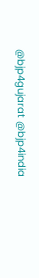@bjp4gujarat @bjp4india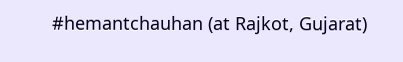#hemantchauhan (at Rajkot, Gujarat)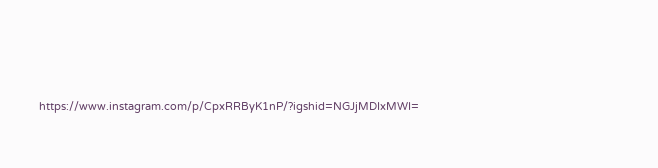https://www.instagram.com/p/CpxRRByK1nP/?igshid=NGJjMDIxMWI=